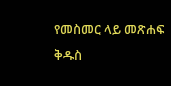የመስመር ላይ መጽሐፍ ቅዱስ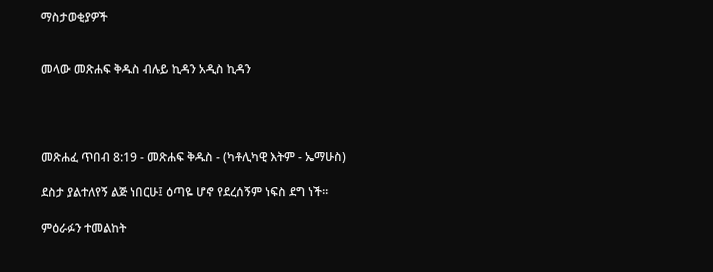ማስታወቂያዎች


መላው መጽሐፍ ቅዱስ ብሉይ ኪዳን አዲስ ኪዳን




መጽሐፈ ጥበብ 8:19 - መጽሐፍ ቅዱስ - (ካቶሊካዊ እትም - ኤማሁስ)

ደስታ ያልተለየኝ ልጅ ነበርሁ፤ ዕጣዬ ሆኖ የደረሰኝም ነፍስ ደግ ነች።

ምዕራፉን ተመልከት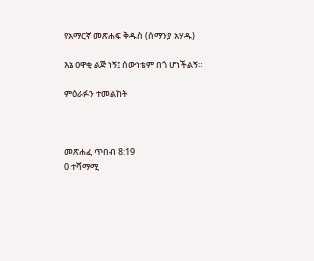የአማርኛ መጽሐፍ ቅዱስ (ሰማንያ አሃዱ)

እኔ ዐዋቂ ልጅ ነኝ፤ ሰውነቴም በጎ ሆነችልኝ።

ምዕራፉን ተመልከት



መጽሐፈ ጥበብ 8:19
0 ተሻማሚ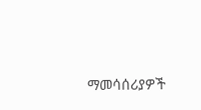ማመሳሰሪያዎች